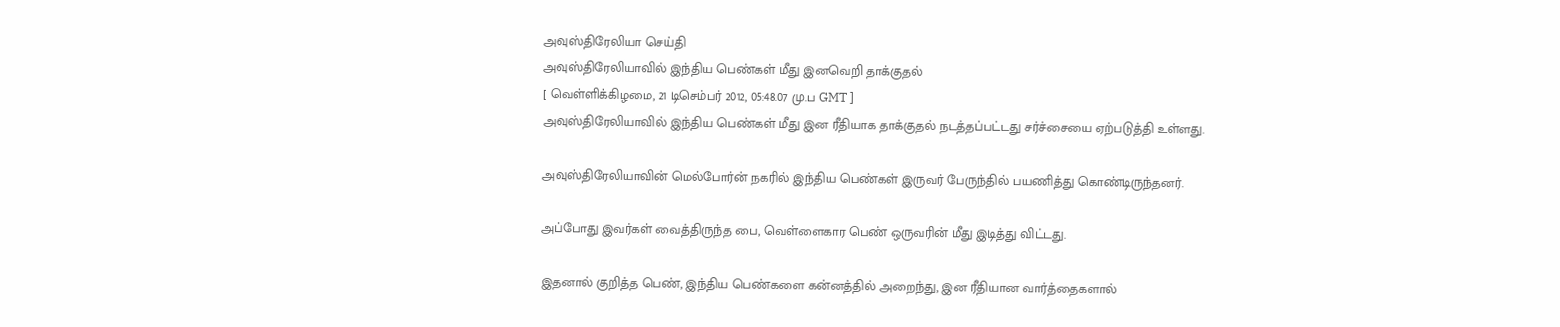அவுஸ்திரேலியா செய்தி
அவுஸ்திரேலியாவில் இந்திய பெண்கள் மீது இனவெறி தாக்குதல்
[ வெள்ளிக்கிழமை, 21 டிசெம்பர் 2012, 05:48.07 மு.ப GMT ]
அவுஸ்திரேலியாவில் இந்திய பெண்கள் மீது இன ரீதியாக தாக்குதல் நடத்தப்பட்டது சர்ச்சையை ஏற்படுத்தி உள்ளது.

அவுஸ்திரேலியாவின் மெல்போர்ன் நகரில் இந்திய பெண்கள் இருவர் பேருந்தில் பயணித்து கொண்டிருந்தனர்.

அப்போது இவர்கள் வைத்திருந்த பை, வெள்ளைகார பெண் ஒருவரின் மீது இடித்து விட்டது.

இதனால் குறித்த பெண், இந்திய பெண்களை கன்னத்தில் அறைந்து, இன ரீதியான வார்த்தைகளால்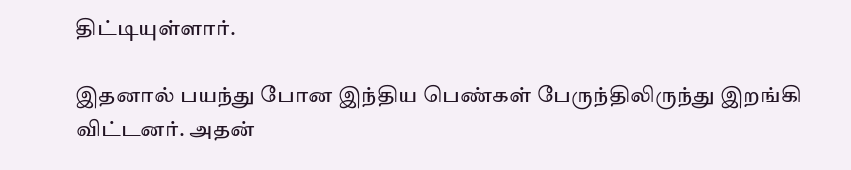திட்டியுள்ளார்.

இதனால் பயந்து போன இந்திய பெண்கள் பேருந்திலிருந்து இறங்கி விட்டனர். அதன்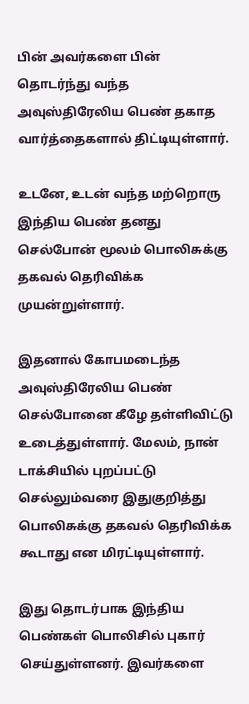பின் அவர்களை பின் தொடர்ந்து வந்த அவுஸ்திரேலிய பெண் தகாத வார்த்தைகளால் திட்டியுள்ளார்.

உடனே, உடன் வந்த மற்றொரு இந்திய பெண் தனது செல்போன் மூலம் பொலிசுக்கு தகவல் தெரிவிக்க முயன்றுள்ளார்.

இதனால் கோபமடைந்த அவுஸ்திரேலிய பெண் செல்போனை கீழே தள்ளிவிட்டு உடைத்துள்ளார். மேலம், நான் டாக்சியில் புறப்பட்டு செல்லும்வரை இதுகுறித்து பொலிசுக்கு தகவல் தெரிவிக்க கூடாது என மிரட்டியுள்ளார்.

இது தொடர்பாக இந்திய பெண்கள் பொலிசில் புகார் செய்துள்ளனர். இவர்களை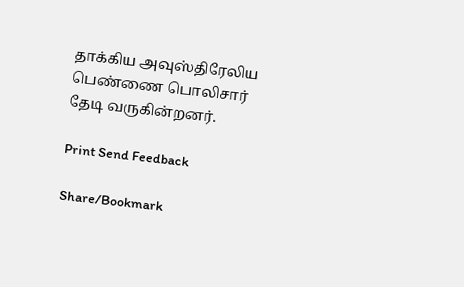தாக்கிய அவுஸ்திரேலிய பெண்ணை பொலிசார் தேடி வருகின்றனர்.

Print Send Feedback

Share/Bookmark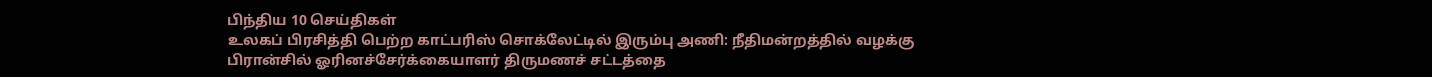பிந்திய 10 செய்திகள்
உலகப் பிரசித்தி பெற்ற காட்பரிஸ் சொக்லேட்டில் இரும்பு அணி: நீதிமன்றத்தில் வழக்கு
பிரான்சில் ஓரினச்சேர்க்கையாளர் திருமணச் சட்டத்தை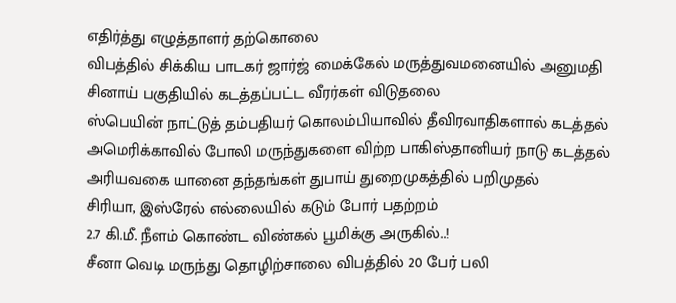எதிர்த்து எழுத்தாளர் தற்கொலை
விபத்தில் சிக்கிய பாடகர் ஜார்ஜ் மைக்கேல் மருத்துவமனையில் அனுமதி
சினாய் பகுதியில் கடத்தப்பட்ட வீரர்கள் விடுதலை
ஸ்பெயின் நாட்டுத் தம்பதியர் கொலம்பியாவில் தீவிரவாதிகளால் கடத்தல்
அமெரிக்காவில் போலி மருந்துகளை விற்ற பாகிஸ்தானியர் நாடு கடத்தல்
அரியவகை யானை தந்தங்கள் துபாய் துறைமுகத்தில் பறிமுதல்
சிரியா, இஸ்ரேல் எல்லையில் கடும் போர் பதற்றம்
2.7 கி.மீ. நீளம் கொண்ட விண்கல் பூமிக்கு அருகில்..!
சீனா வெடி மருந்து தொழிற்சாலை விபத்தில் 20 பேர் பலி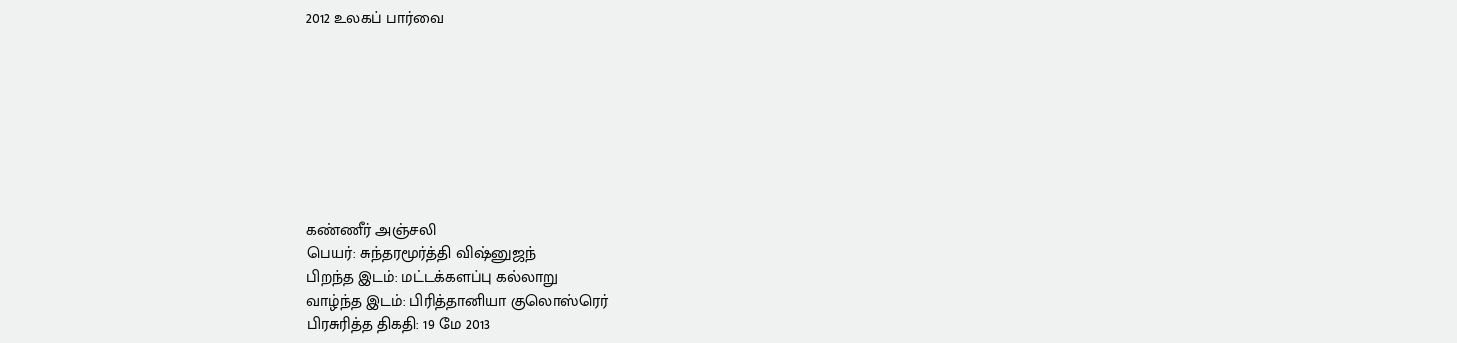2012 உலகப் பார்வை








கண்ணீர் அஞ்சலி
பெயர்: சுந்தரமூர்த்தி விஷ்னுஜந்
பிறந்த இடம்: மட்டக்களப்பு கல்லாறு
வாழ்ந்த இடம்: பிரித்தானியா குலொஸ்ரெர்
பிரசுரித்த திகதி: 19 மே 2013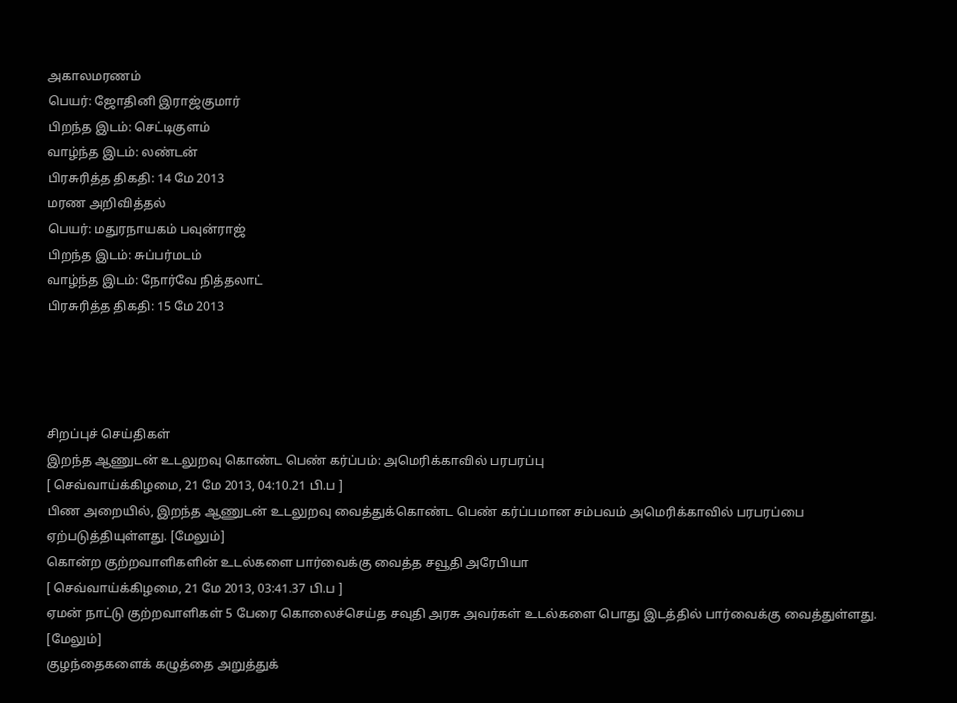அகாலமரணம்
பெயர்: ஜோதினி இராஜ்குமார்
பிறந்த இடம்: செட்டிகுளம்
வாழ்ந்த இடம்: லண்டன்
பிரசுரித்த திகதி: 14 மே 2013
மரண அறிவித்தல்
பெயர்: மதுரநாயகம் பவுன்ராஜ்
பிறந்த இடம்: சுப்பர்மடம்
வாழ்ந்த இடம்: நோர்வே நித்தலாட்
பிரசுரித்த திகதி: 15 மே 2013




சிறப்புச் செய்திகள்
இறந்த ஆணுடன் உடலுறவு கொண்ட பெண் கர்ப்பம்: அமெரிக்காவில் பரபரப்பு
[ செவ்வாய்க்கிழமை, 21 மே 2013, 04:10.21 பி.ப ]
பிண அறையில், இறந்த ஆணுடன் உடலுறவு வைத்துக்கொண்ட பெண் கர்ப்பமான சம்பவம் அமெரிக்காவில் பரபரப்பை ஏற்படுத்தியுள்ளது. [மேலும்]
கொன்ற குற்றவாளிகளின் உடல்களை பார்வைக்கு வைத்த சவூதி அரேபியா
[ செவ்வாய்க்கிழமை, 21 மே 2013, 03:41.37 பி.ப ]
ஏமன் நாட்டு குற்றவாளிகள் 5 பேரை கொலைச்செய்த சவுதி அரசு அவர்கள் உடல்களை பொது இடத்தில் பார்வைக்கு வைத்துள்ளது. [மேலும்]
குழந்தைகளைக் கழுத்தை அறுத்துக்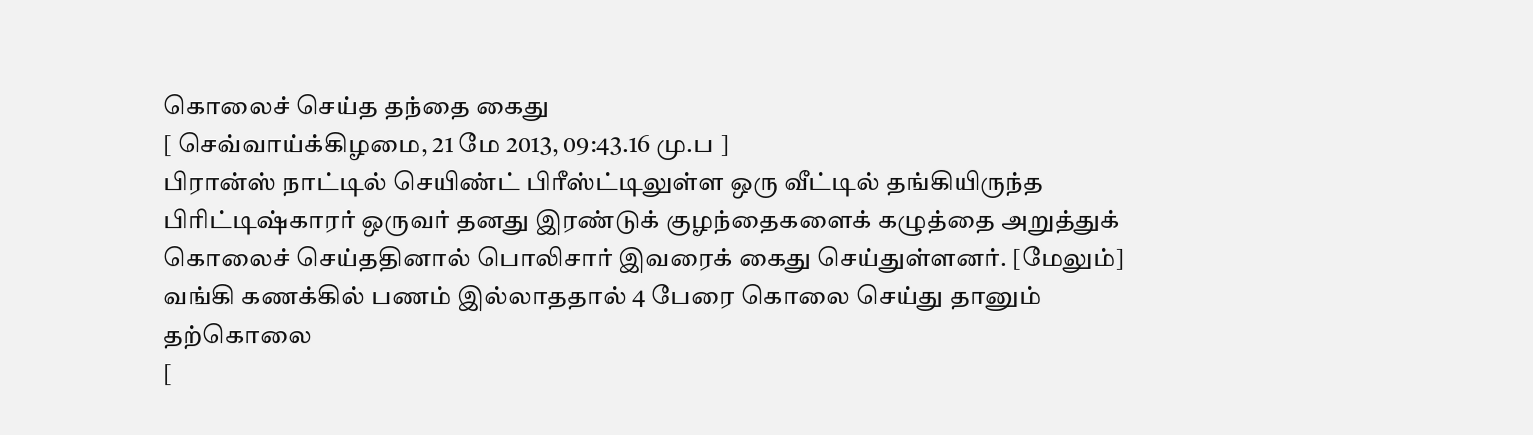கொலைச் செய்த தந்தை கைது
[ செவ்வாய்க்கிழமை, 21 மே 2013, 09:43.16 மு.ப ]
பிரான்ஸ் நாட்டில் செயிண்ட் பிரீஸ்ட்டிலுள்ள ஒரு வீட்டில் தங்கியிருந்த பிரிட்டிஷ்காரர் ஒருவர் தனது இரண்டுக் குழந்தைகளைக் கழுத்தை அறுத்துக் கொலைச் செய்ததினால் பொலிசார் இவரைக் கைது செய்துள்ளனர். [மேலும்]
வங்கி கணக்கில் பணம் இல்லாததால் 4 பேரை கொலை செய்து தானும் தற்கொலை
[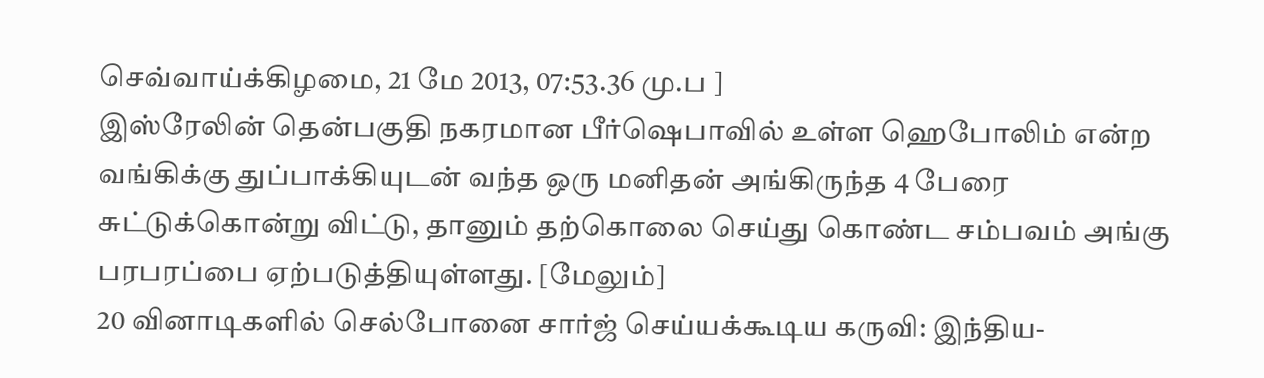செவ்வாய்க்கிழமை, 21 மே 2013, 07:53.36 மு.ப ]
இஸ்ரேலின் தென்பகுதி நகரமான பீர்ஷெபாவில் உள்ள ஹெபோலிம் என்ற வங்கிக்கு துப்பாக்கியுடன் வந்த ஒரு மனிதன் அங்கிருந்த 4 பேரை சுட்டுக்கொன்று விட்டு, தானும் தற்கொலை செய்து கொண்ட சம்பவம் அங்கு பரபரப்பை ஏற்படுத்தியுள்ளது. [மேலும்]
20 வினாடிகளில் செல்போனை சார்ஜ் செய்யக்கூடிய கருவி: இந்திய-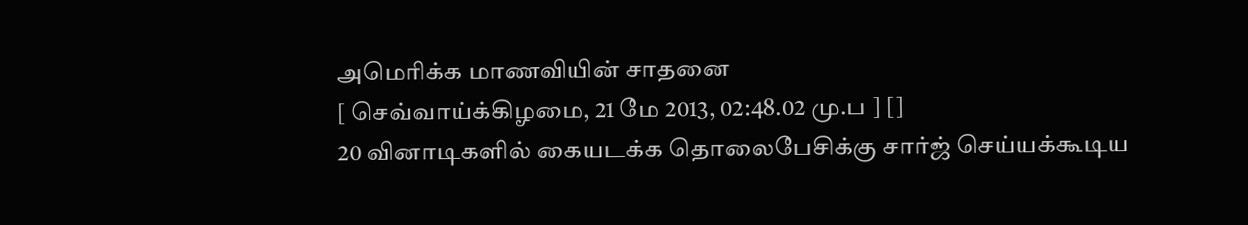அமெரிக்க மாணவியின் சாதனை
[ செவ்வாய்க்கிழமை, 21 மே 2013, 02:48.02 மு.ப ] []
20 வினாடிகளில் கையடக்க தொலைபேசிக்கு சார்ஜ் செய்யக்கூடிய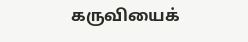கருவியைக்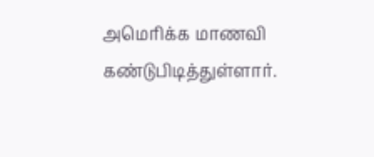அமெரிக்க மாணவி கண்டுபிடித்துள்ளார்.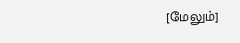[மேலும்]